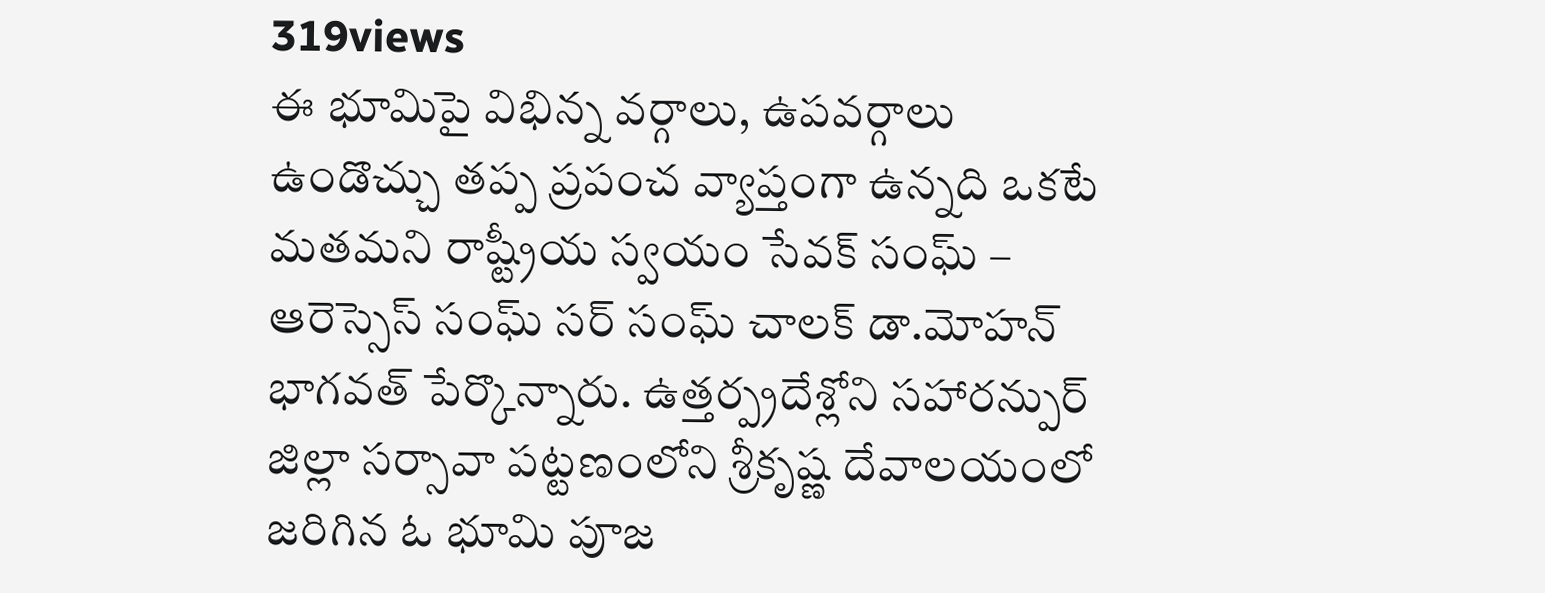319views
ఈ భూమిపై విభిన్న వర్గాలు, ఉపవర్గాలు ఉండొచ్చు తప్ప ప్రపంచ వ్యాప్తంగా ఉన్నది ఒకటే మతమని రాష్ట్రీయ స్వయం సేవక్ సంఘ్ – ఆరెస్సెస్ సంఘ్ సర్ సంఘ్ చాలక్ డా.మోహన్ భాగవత్ పేర్కొన్నారు. ఉత్తర్ప్రదేశ్లోని సహారన్పుర్ జిల్లా సర్సావా పట్టణంలోని శ్రీకృష్ణ దేవాలయంలో జరిగిన ఓ భూమి పూజ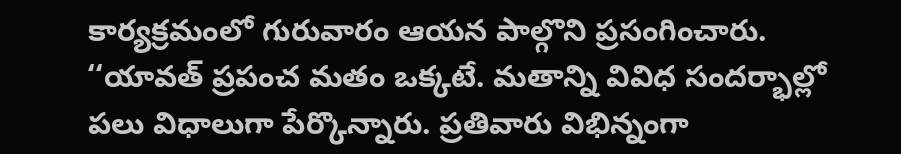కార్యక్రమంలో గురువారం ఆయన పాల్గొని ప్రసంగించారు. ‘‘యావత్ ప్రపంచ మతం ఒక్కటే. మతాన్ని వివిధ సందర్భాల్లో పలు విధాలుగా పేర్కొన్నారు. ప్రతివారు విభిన్నంగా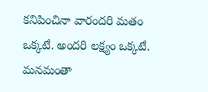కనిపించినా వారందరి మతం ఒక్కటే. అందరి లక్ష్యం ఒక్కటే. మనమంతా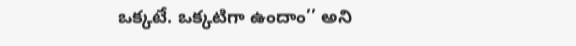ఒక్కటే. ఒక్కటిగా ఉందాం’’ అని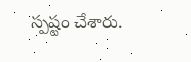స్పష్టం చేశారు.